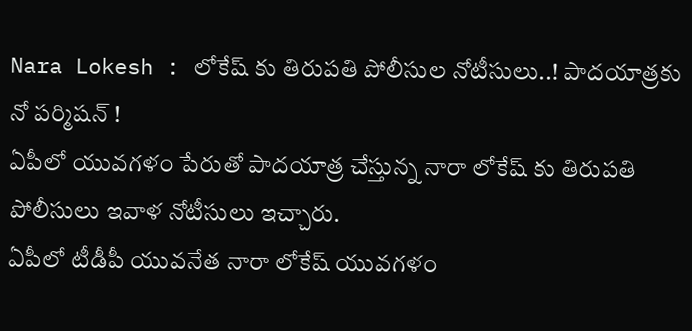Nara Lokesh : లోకేష్ కు తిరుపతి పోలీసుల నోటీసులు..! పాదయాత్రకు నో పర్మిషన్ !
ఏపీలో యువగళం పేరుతో పాదయాత్ర చేస్తున్న నారా లోకేష్ కు తిరుపతి పోలీసులు ఇవాళ నోటీసులు ఇచ్చారు.
ఏపీలో టీడీపీ యువనేత నారా లోకేష్ యువగళం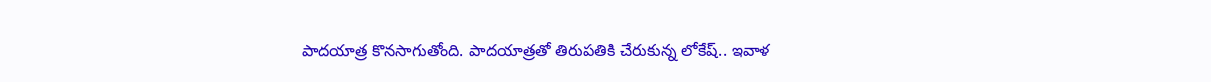పాదయాత్ర కొనసాగుతోంది. పాదయాత్రతో తిరుపతికి చేరుకున్న లోకేష్.. ఇవాళ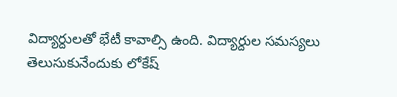విద్యార్దులతో భేటీ కావాల్సి ఉంది. విద్యార్దుల సమస్యలు తెలుసుకునేందుకు లోకేష్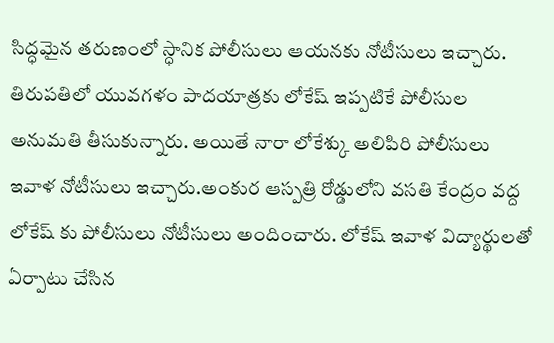సిద్ధమైన తరుణంలో స్ధానిక పోలీసులు ఆయనకు నోటీసులు ఇచ్చారు.
తిరుపతిలో యువగళం పాదయాత్రకు లోకేష్ ఇప్పటికే పోలీసుల అనుమతి తీసుకున్నారు. అయితే నారా లోకేశ్కు అలిపిరి పోలీసులు ఇవాళ నోటీసులు ఇచ్చారు.అంకుర ఆస్పత్రి రోడ్డులోని వసతి కేంద్రం వద్ద లోకేష్ కు పోలీసులు నోటీసులు అందించారు. లోకేష్ ఇవాళ విద్యార్థులతో ఏర్పాటు చేసిన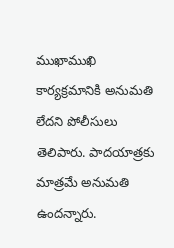ముఖాముఖి కార్యక్రమానికి అనుమతి లేదని పోలీసులు తెలిపారు. పాదయాత్రకు మాత్రమే అనుమతి ఉందన్నారు.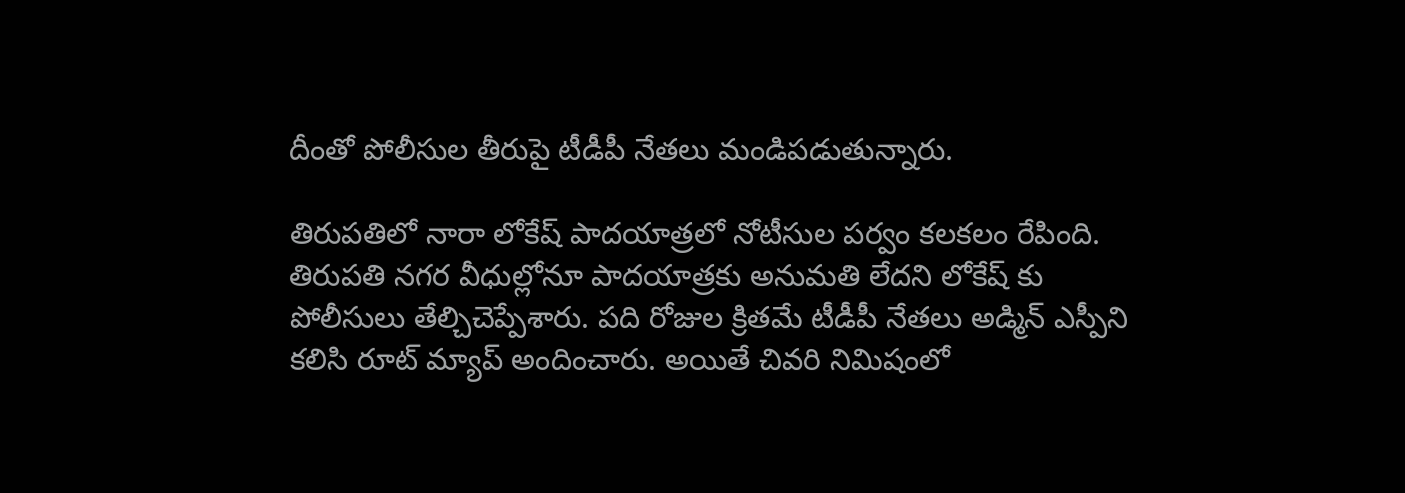దీంతో పోలీసుల తీరుపై టీడీపీ నేతలు మండిపడుతున్నారు.

తిరుపతిలో నారా లోకేష్ పాదయాత్రలో నోటీసుల పర్వం కలకలం రేపింది. తిరుపతి నగర వీధుల్లోనూ పాదయాత్రకు అనుమతి లేదని లోకేష్ కు పోలీసులు తేల్చిచెప్పేశారు. పది రోజుల క్రితమే టీడీపీ నేతలు అడ్మిన్ ఎస్పీని కలిసి రూట్ మ్యాప్ అందించారు. అయితే చివరి నిమిషంలో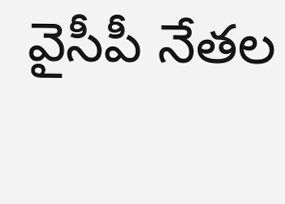వైసీపీ నేతల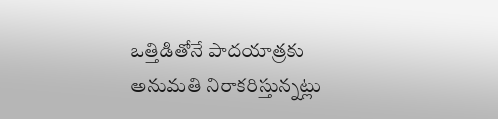ఒత్తిడితోనే పాదయాత్రకు అనుమతి నిరాకరిస్తున్నట్లు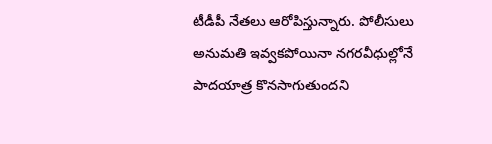టీడీపీ నేతలు ఆరోపిస్తున్నారు. పోలీసులు అనుమతి ఇవ్వకపోయినా నగరవీధుల్లోనే పాదయాత్ర కొనసాగుతుందని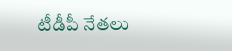టీడీపీ నేతలు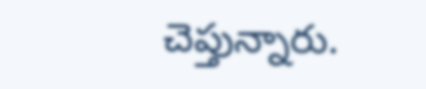చెప్తున్నారు.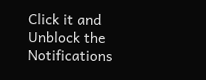Click it and Unblock the Notifications